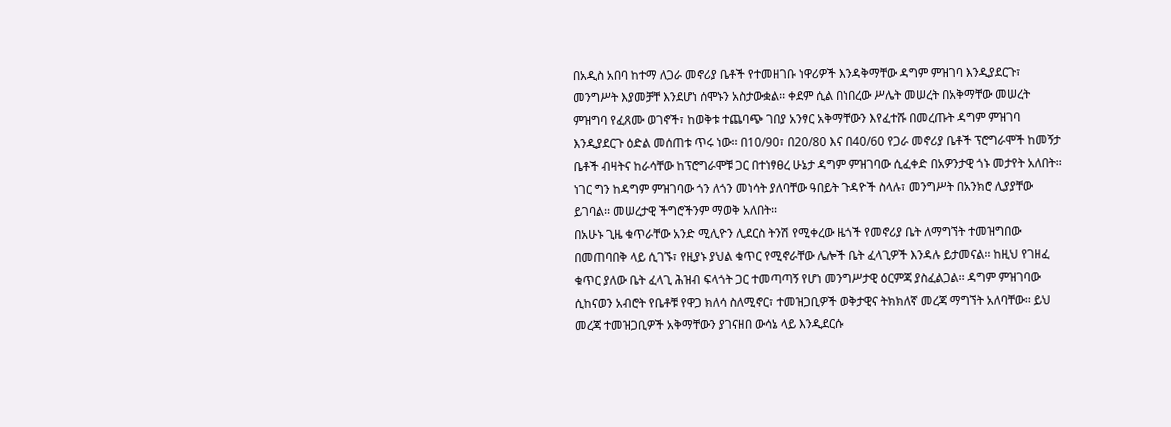በአዲስ አበባ ከተማ ለጋራ መኖሪያ ቤቶች የተመዘገቡ ነዋሪዎች እንዳቅማቸው ዳግም ምዝገባ እንዲያደርጉ፣ መንግሥት እያመቻቸ እንደሆነ ሰሞኑን አስታውቋል፡፡ ቀደም ሲል በነበረው ሥሌት መሠረት በአቅማቸው መሠረት ምዝግባ የፈጸሙ ወገኖች፣ ከወቅቱ ተጨባጭ ገበያ አንፃር አቅማቸውን እየፈተሹ በመረጡት ዳግም ምዝገባ እንዲያደርጉ ዕድል መሰጠቱ ጥሩ ነው፡፡ በ10/90፣ በ20/80 እና በ40/60 የጋራ መኖሪያ ቤቶች ፕሮግራሞች ከመኝታ ቤቶች ብዛትና ከራሳቸው ከፕሮግራሞቹ ጋር በተነፃፀረ ሁኔታ ዳግም ምዝገባው ሲፈቀድ በአዎንታዊ ጎኑ መታየት አለበት፡፡ ነገር ግን ከዳግም ምዝገባው ጎን ለጎን መነሳት ያለባቸው ዓበይት ጉዳዮች ስላሉ፣ መንግሥት በአንክሮ ሊያያቸው ይገባል፡፡ መሠረታዊ ችግሮችንም ማወቅ አለበት፡፡
በአሁኑ ጊዜ ቁጥራቸው አንድ ሚሊዮን ሊደርስ ትንሽ የሚቀረው ዜጎች የመኖሪያ ቤት ለማግኘት ተመዝግበው በመጠባበቅ ላይ ሲገኙ፣ የዚያኑ ያህል ቁጥር የሚኖራቸው ሌሎች ቤት ፈላጊዎች እንዳሉ ይታመናል፡፡ ከዚህ የገዘፈ ቁጥር ያለው ቤት ፈላጊ ሕዝብ ፍላጎት ጋር ተመጣጣኝ የሆነ መንግሥታዊ ዕርምጃ ያስፈልጋል፡፡ ዳግም ምዝገባው ሲከናወን አብሮት የቤቶቹ የዋጋ ክለሳ ስለሚኖር፣ ተመዝጋቢዎች ወቅታዊና ትክክለኛ መረጃ ማግኘት አለባቸው፡፡ ይህ መረጃ ተመዝጋቢዎች አቅማቸውን ያገናዘበ ውሳኔ ላይ እንዲደርሱ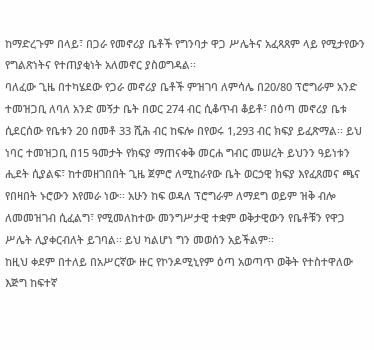ከማድረጉም በላይ፣ በጋራ የመኖሪያ ቤቶች የግንባታ ዋጋ ሥሌትና አፈጻጸም ላይ የሚታየውን የግልጽነትና የተጠያቂነት አለመኖር ያስወግዳል፡፡
ባለፈው ጊዜ በተካሄደው የጋራ መኖሪያ ቤቶች ምዝገባ ለምሳሌ በ20/80 ፕሮግራም አንድ ተመዝጋቢ ለባለ አንድ መኝታ ቤት በወር 274 ብር ሲቆጥብ ቆይቶ፣ በዕጣ መኖሪያ ቤቱ ሲደርሰው የቤቱን 20 በመቶ 33 ሺሕ ብር ከፍሎ በየወሩ 1,293 ብር ክፍያ ይፈጽማል፡፡ ይህ ነባር ተመዝጋቢ በ15 ዓመታት የክፍያ ማጠናቀቅ መርሐ ግብር መሠረት ይህንን ዓይነቱን ሒደት ሲያልፍ፣ ከተመዘገበበት ጊዜ ጀምሮ ለሚከራየው ቤት ወርኃዊ ክፍያ እየፈጸመና ጫና የበዛበት ኑሮውን እየመራ ነው፡፡ አሁን ከፍ ወዳለ ፕሮግራም ለማደግ ወይም ዝቅ ብሎ ለመመዝገብ ሲፈልግ፣ የሚመለከተው መንግሥታዊ ተቋም ወቅታዊውን የቤቶቹን የዋጋ ሥሌት ሊያቀርብለት ይገባል፡፡ ይህ ካልሆነ ግን መወሰን አይችልም፡፡
ከዚህ ቀደም በተለይ በአሥርኛው ዙር የኮንዶሚኒየም ዕጣ አወጣጥ ወቅት የተስተዋለው እጅግ ከፍተኛ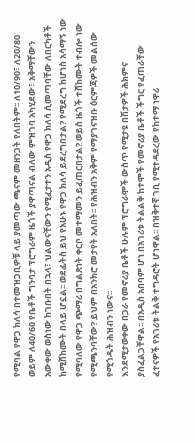የሚባል የዋጋ ክለሳ በተመዝጋቢዎቹ ላይ ያመጣው ጫናም መዘንጋት የለበትም፡፡ ለ10/90፣ ለ20/80 ወይም ለ40/60 የቤቶች ግንባታ ፕሮግራም ዜጎች ያዋጣናል ብለው ምዝገባ አካሂደው፣ አቅማቸውን አውቀው ወስነው ከገቡበት በኋላ፣ ህልውናቸውን የሚፈታተን አዲስ የዋጋ ክለሳ ሲመጣባቸው ለበርካቶች ከሚሸከሙት በላይ ሆኗል፡፡ ወደፊትስ ይህ የአሁኑ የዋጋ ክለሳ ይደረግበታል? የሚደረግ ከሆነስ አሳማኝ ነው የሚባለው የዋጋ ጭማሪ በግልጽነት ቀርቦ መተማመን ይፈጠርበታል? ወይስ ዜጎች ተሸከሙት ተብሎ ነው የሚጫንባቸው? ይህም በአንክሮ መታየት አለበት፡፡ የሕዝብን አቅም የማያገናዝቡ ዕርምጃዎች መልሰው የሚጎዱት ሕዝብን ነውና፡፡
እንደሚታወቀው በጋራ የመኖሪያ ቤቶች ሁሉም ፕሮግራሞች ውስጥ የሚታዩ በሽታዎች ሕክምና ያስፈልጋቸዋል፡፡ በአዲስ አበባም ሆነ በአገሪቱ ትልልቅ ከተሞች የመኖሪያ ቤቶች ችግር የፈጠራቸው ፈተናዎች የአገሪቱ ትልቅ ተግዳሮት ሆነዋል፡፡ በዝቅተኛ ገቢ የሚተዳደረው የከተማ ነዋሪ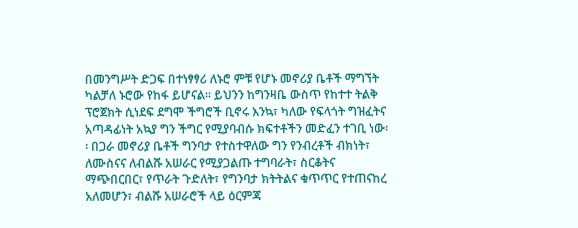በመንግሥት ድጋፍ በተነፃፃሪ ለኑሮ ምቹ የሆኑ መኖሪያ ቤቶች ማግኘት ካልቻለ ኑሮው የከፋ ይሆናል፡፡ ይህንን ከግንዛቤ ውስጥ የከተተ ትልቅ ፕሮጀክት ሲነደፍ ደግሞ ችግሮች ቢኖሩ እንኳ፣ ካለው የፍላጎት ግዝፈትና አጣዳፊነት አኳያ ግን ችግር የሚያባብሱ ክፍተቶችን መድፈን ተገቢ ነው፡፡ በጋራ መኖሪያ ቤቶች ግንባታ የተስተዋለው ግን የንብረቶች ብክነት፣ ለሙስናና ለብልሹ አሠራር የሚያጋልጡ ተግባራት፣ ስርቆትና ማጭበርበር፣ የጥራት ጉድለት፣ የግንባታ ክትትልና ቁጥጥር የተጠናከረ አለመሆን፣ ብልሹ አሠራሮች ላይ ዕርምጃ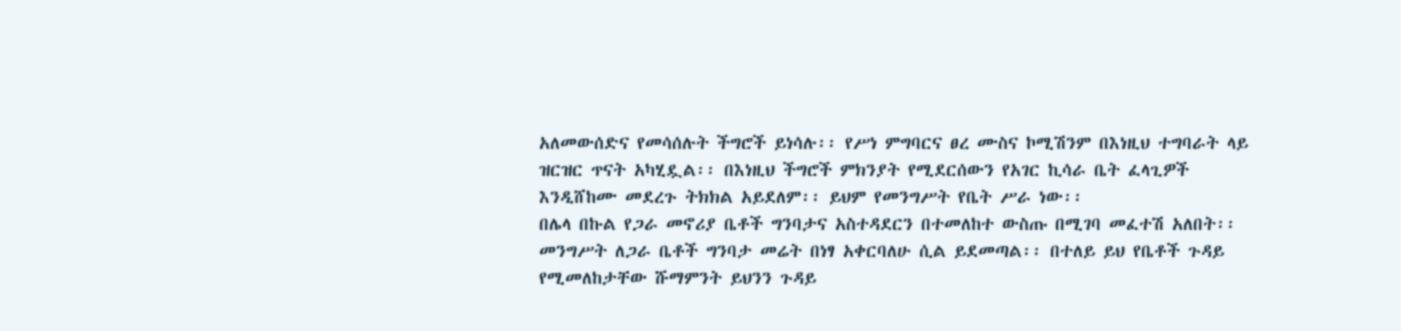አለመውሰድና የመሳሰሉት ችግሮች ይነሳሉ፡፡ የሥነ ምግባርና ፀረ ሙስና ኮሚሽንም በእነዚህ ተግባራት ላይ ዝርዝር ጥናት አካሂዷል፡፡ በእነዚህ ችግሮች ምክንያት የሚደርሰውን የአገር ኪሳራ ቤት ፈላጊዎች እንዲሸከሙ መደረጉ ትክክል አይደለም፡፡ ይህም የመንግሥት የቤት ሥራ ነው፡፡
በሌላ በኩል የጋራ መኖሪያ ቤቶች ግንባታና አስተዳደርን በተመለከተ ውስጡ በሚገባ መፈተሽ አለበት፡፡ መንግሥት ለጋራ ቤቶች ግንባታ መሬት በነፃ አቀርባለሁ ሲል ይደመጣል፡፡ በተለይ ይህ የቤቶች ጉዳይ የሚመለከታቸው ሹማምንት ይህንን ጉዳይ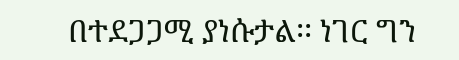በተደጋጋሚ ያነሱታል፡፡ ነገር ግን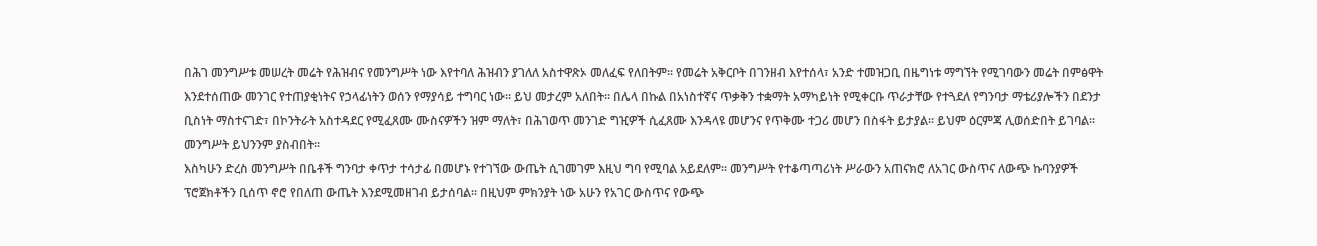በሕገ መንግሥቱ መሠረት መሬት የሕዝብና የመንግሥት ነው እየተባለ ሕዝብን ያገለለ አስተዋጽኦ መለፈፍ የለበትም፡፡ የመሬት አቅርቦት በገንዘብ እየተሰላ፣ አንድ ተመዝጋቢ በዜግነቱ ማግኘት የሚገባውን መሬት በምፅዋት እንደተሰጠው መንገር የተጠያቂነትና የኃላፊነትን ወሰን የማያሳይ ተግባር ነው፡፡ ይህ መታረም አለበት፡፡ በሌላ በኩል በአነስተኛና ጥቃቅን ተቋማት አማካይነት የሚቀርቡ ጥራታቸው የተጓደለ የግንባታ ማቴሪያሎችን በደንታ ቢስነት ማስተናገድ፣ በኮንትራት አስተዳደር የሚፈጸሙ ሙስናዎችን ዝም ማለት፣ በሕገወጥ መንገድ ግዢዎች ሲፈጸሙ እንዳላዩ መሆንና የጥቅሙ ተጋሪ መሆን በስፋት ይታያል፡፡ ይህም ዕርምጃ ሊወሰድበት ይገባል፡፡ መንግሥት ይህንንም ያስብበት፡፡
እስካሁን ድረስ መንግሥት በቤቶች ግንባታ ቀጥታ ተሳታፊ በመሆኑ የተገኘው ውጤት ሲገመገም እዚህ ግባ የሚባል አይደለም፡፡ መንግሥት የተቆጣጣሪነት ሥራውን አጠናክሮ ለአገር ውስጥና ለውጭ ኩባንያዎች ፕሮጀክቶችን ቢሰጥ ኖሮ የበለጠ ውጤት እንደሚመዘገብ ይታሰባል፡፡ በዚህም ምክንያት ነው አሁን የአገር ውስጥና የውጭ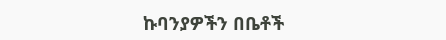ኩባንያዎችን በቤቶች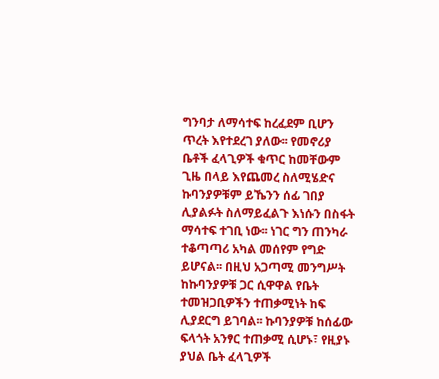ግንባታ ለማሳተፍ ከረፈደም ቢሆን ጥረት እየተደረገ ያለው፡፡ የመኖሪያ ቤቶች ፈላጊዎች ቁጥር ከመቸውም ጊዜ በላይ እየጨመረ ስለሚሄድና ኩባንያዎቹም ይኼንን ሰፊ ገበያ ሊያልፉት ስለማይፈልጉ እነሱን በስፋት ማሳተፍ ተገቢ ነው፡፡ ነገር ግን ጠንካራ ተቆጣጣሪ አካል መሰየም የግድ ይሆናል፡፡ በዚህ አጋጣሚ መንግሥት ከኩባንያዎቹ ጋር ሲዋዋል የቤት ተመዝጋቢዎችን ተጠቃሚነት ከፍ ሊያደርግ ይገባል፡፡ ኩባንያዎቹ ከሰፊው ፍላጎት አንፃር ተጠቃሚ ሲሆኑ፣ የዚያኑ ያህል ቤት ፈላጊዎች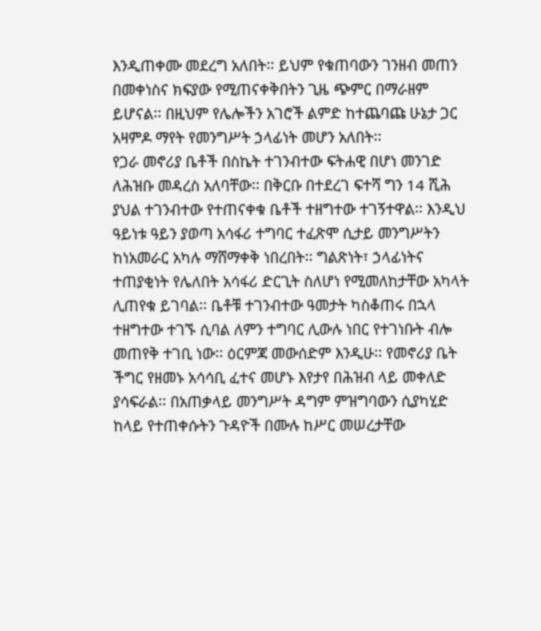እንዲጠቀሙ መደረግ አለበት፡፡ ይህም የቁጠባውን ገንዘብ መጠን በመቀነስና ክፍያው የሚጠናቀቅበትን ጊዜ ጭምር በማራዘም ይሆናል፡፡ በዚህም የሌሎችን አገሮች ልምድ ከተጨባጩ ሁኔታ ጋር አዛምዶ ማየት የመንግሥት ኃላፊነት መሆን አለበት፡፡
የጋራ መኖሪያ ቤቶች በስኬት ተገንብተው ፍትሐዊ በሆነ መንገድ ለሕዝቡ መዳረስ አለባቸው፡፡ በቅርቡ በተደረገ ፍተሻ ግን 14 ሺሕ ያህል ተገንብተው የተጠናቀቁ ቤቶች ተዘግተው ተገኝተዋል፡፡ እንዲህ ዓይነቱ ዓይን ያወጣ አሳፋሪ ተግባር ተፈጽሞ ሲታይ መንግሥትን ከነአመራር አካሉ ማሸማቀቅ ነበረበት፡፡ ግልጽነት፣ ኃላፊነትና ተጠያቂነት የሌለበት አሳፋሪ ድርጊት ስለሆነ የሚመለከታቸው አካላት ሊጠየቁ ይገባል፡፡ ቤቶቹ ተገንብተው ዓመታት ካስቆጠሩ በኋላ ተዘግተው ተገኙ ሲባል ለምን ተግባር ሊውሉ ነበር የተገነቡት ብሎ መጠየቅ ተገቢ ነው፡፡ ዕርምጃ መውሰድም እንዲሁ፡፡ የመኖሪያ ቤት ችግር የዘመኑ አሳሳቢ ፈተና መሆኑ እየታየ በሕዝብ ላይ መቀለድ ያሳፍራል፡፡ በአጠቃላይ መንግሥት ዳግም ምዝግባውን ሲያካሂድ ከላይ የተጠቀሱትን ጉዳዮች በሙሉ ከሥር መሠረታቸው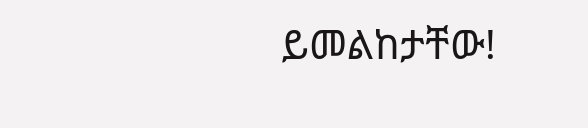ይመልከታቸው!